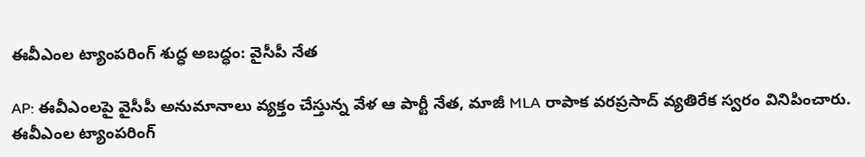ఈవీఎంల ట్యాంపరింగ్ శుద్ధ అబద్ధం: వైసీపీ నేత

AP: ఈవీఎంలపై వైసీపీ అనుమానాలు వ్యక్తం చేస్తున్న వేళ ఆ పార్టీ నేత, మాజీ MLA రాపాక వరప్రసాద్ వ్యతిరేక స్వరం వినిపించారు. ఈవీఎంల ట్యాంపరింగ్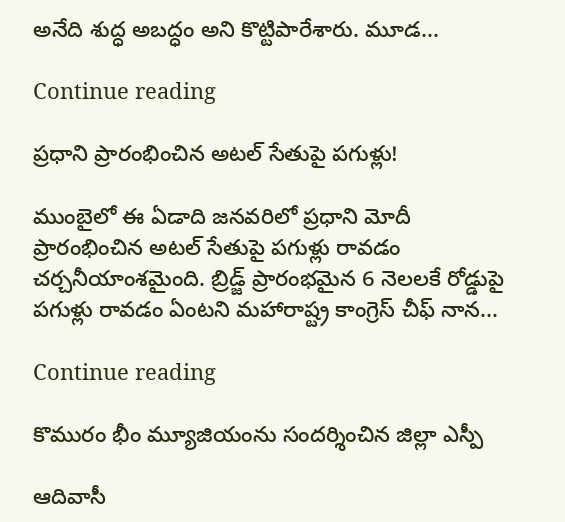అనేది శుద్ధ అబద్ధం అని కొట్టిపారేశారు. మూడ...

Continue reading

ప్రధాని ప్రారంభించిన అటల్ సేతుపై పగుళ్లు!

ముంబైలో ఈ ఏడాది జనవరిలో ప్రధాని మోదీ ప్రారంభించిన అటల్ సేతుపై పగుళ్లు రావడం చర్చనీయాంశమైంది. బ్రిడ్జ్ ప్రారంభమైన 6 నెలలకే రోడ్డుపై పగుళ్లు రావడం ఏంటని మహారాష్ట్ర కాంగ్రెస్ చీఫ్ నాన...

Continue reading

కొమురం భీం మ్యూజియంను సందర్శించిన జిల్లా ఎస్పీ

ఆదివాసీ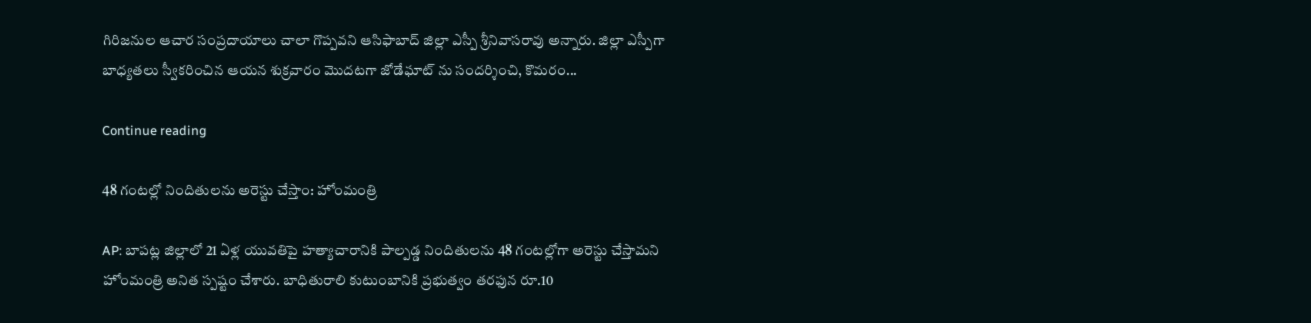గిరిజనుల ఆచార సంప్రదాయాలు చాలా గొప్పవని ఆసిఫాబాద్ జిల్లా ఎస్పీ శ్రీనివాసరావు అన్నారు. జిల్లా ఎస్పీగా బాధ్యతలు స్వీకరించిన ఆయన శుక్రవారం మొదటగా జోడేఘాట్ ను సందర్శించి, కొమరం...

Continue reading

48 గంటల్లో నిందితులను అరెస్టు చేస్తాం: హోంమంత్రి

AP: బాపట్ల జిల్లాలో 21 ఏళ్ల యువతిపై హత్యాచారానికి పాల్పడ్డ నిందితులను 48 గంటల్లోగా అరెస్టు చేస్తామని హోంమంత్రి అనిత స్పష్టం చేశారు. బాధితురాలి కుటుంబానికి ప్రభుత్వం తరఫున రూ.10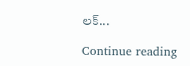లక్...

Continue reading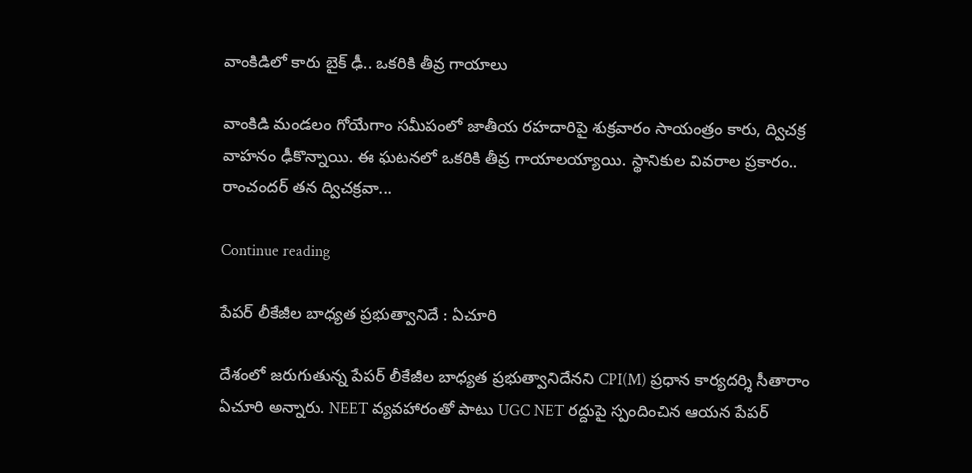వాంకిడిలో కారు బైక్ ఢీ.. ఒకరికి తీవ్ర గాయాలు

వాంకిడి మండలం గోయేగాం సమీపంలో జాతీయ రహదారిపై శుక్రవారం సాయంత్రం కారు, ద్విచక్ర వాహనం ఢీకొన్నాయి. ఈ ఘటనలో ఒకరికి తీవ్ర గాయాలయ్యాయి. స్థానికుల వివరాల ప్రకారం.. రాంచందర్ తన ద్విచక్రవా...

Continue reading

పేపర్ లీకేజీల బాధ్యత ప్రభుత్వానిదే : ఏచూరి

దేశంలో జరుగుతున్న పేపర్ లీకేజీల బాధ్యత ప్రభుత్వానిదేనని CPI(M) ప్రధాన కార్యదర్శి సీతారాం ఏచూరి అన్నారు. NEET వ్యవహారంతో పాటు UGC NET రద్దుపై స్పందించిన ఆయన పేపర్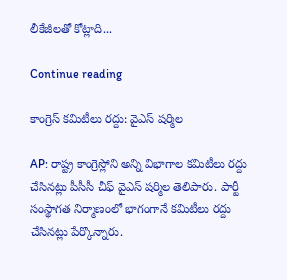లీకేజీలతో కోట్లాది...

Continue reading

కాంగ్రెస్ కమిటీలు రద్దు: వైఎస్ షర్మిల

AP: రాష్ట్ర కాంగ్రెస్లోని అన్ని విభాగాల కమిటీలు రద్దు చేసినట్లు పీసీసీ చీఫ్ వైఎస్ షర్మిల తెలిపారు. పార్టీ సంస్థాగత నిర్మాణంలో భాగంగానే కమిటీలు రద్దు చేసినట్లు పేర్కొన్నారు.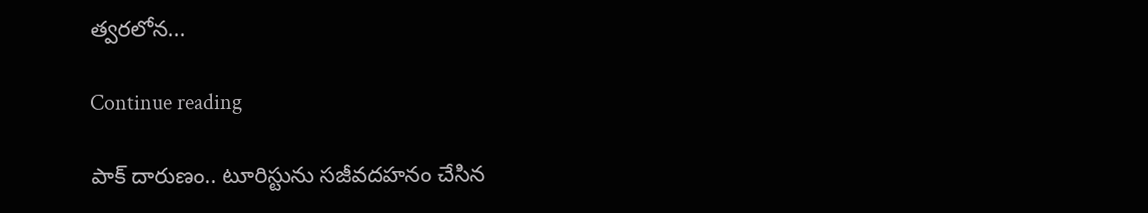త్వరలోన...

Continue reading

పాక్ దారుణం.. టూరిస్టును సజీవదహనం చేసిన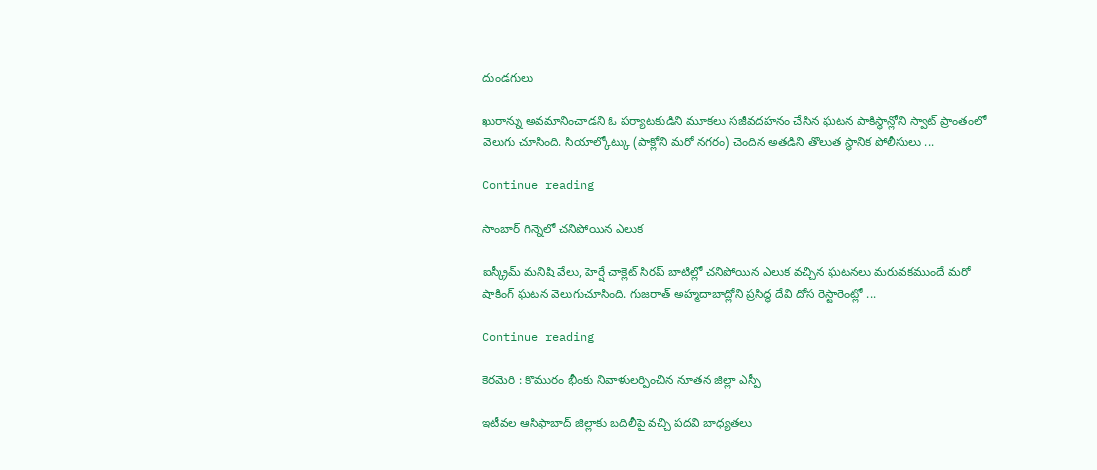దుండగులు

ఖురాన్ను అవమానించాడని ఓ పర్యాటకుడిని మూకలు సజీవదహనం చేసిన ఘటన పాకిస్థాన్లోని స్వాట్ ప్రాంతంలో వెలుగు చూసింది. సియాల్కోట్కు (పాక్లోని మరో నగరం) చెందిన అతడిని తొలుత స్థానిక పోలీసులు ...

Continue reading

సాంబార్ గిన్నెలో చనిపోయిన ఎలుక

ఐస్క్రీమ్ మనిషి వేలు, హెర్షే చాక్లెట్ సిరప్ బాటిల్లో చనిపోయిన ఎలుక వచ్చిన ఘటనలు మరువకముందే మరో షాకింగ్ ఘటన వెలుగుచూసింది. గుజరాత్ అహ్మదాబాద్లోని ప్రసిద్ధ దేవి దోస రెస్టారెంట్లో ...

Continue reading

కెరమెరి : కొమురం భీంకు నివాళులర్పించిన నూతన జిల్లా ఎస్పీ

ఇటీవల ఆసిఫాబాద్ జిల్లాకు బదిలీపై వచ్చి పదవి బాధ్యతలు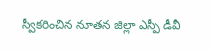స్వీకరించిన నూతన జిల్లా ఎస్పీ డీవీ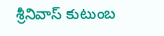శ్రీనివాస్ కుటుంబ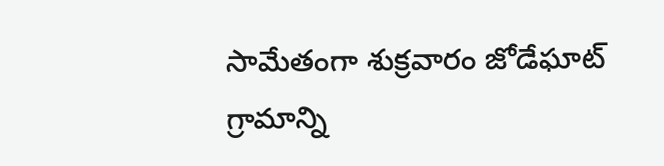సామేతంగా శుక్రవారం జోడేఘాట్ గ్రామాన్ని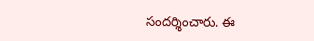సందర్శించారు. ఈ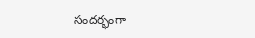సందర్భంగా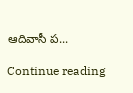ఆదివాసీ ప...

Continue reading